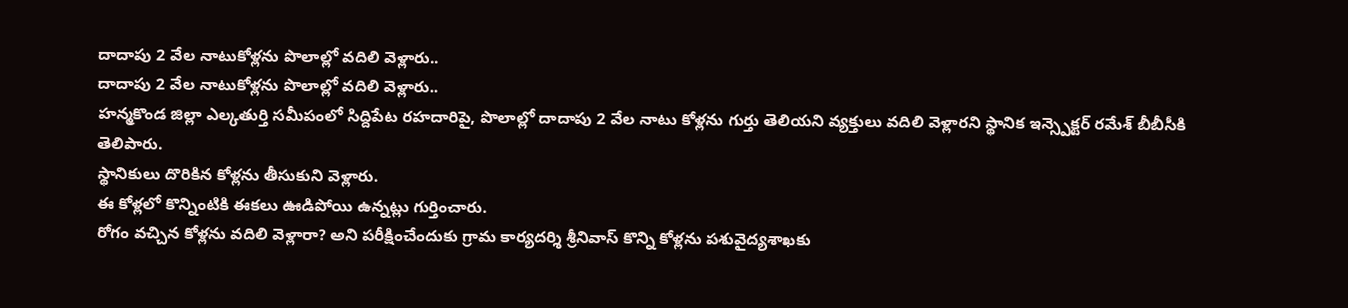దాదాపు 2 వేల నాటుకోళ్లను పొలాల్లో వదిలి వెళ్లారు..
దాదాపు 2 వేల నాటుకోళ్లను పొలాల్లో వదిలి వెళ్లారు..
హన్మకొండ జిల్లా ఎల్కతుర్తి సమీపంలో సిద్దిపేట రహదారిపై, పొలాల్లో దాదాపు 2 వేల నాటు కోళ్లను గుర్తు తెలియని వ్యక్తులు వదిలి వెళ్లారని స్థానిక ఇన్స్పెక్టర్ రమేశ్ బీబీసీకి తెలిపారు.
స్థానికులు దొరికిన కోళ్లను తీసుకుని వెళ్లారు.
ఈ కోళ్లలో కొన్నింటికి ఈకలు ఊడిపోయి ఉన్నట్లు గుర్తించారు.
రోగం వచ్చిన కోళ్లను వదిలి వెళ్లారా? అని పరీక్షించేందుకు గ్రామ కార్యదర్శి శ్రీనివాస్ కొన్ని కోళ్లను పశువైద్యశాఖకు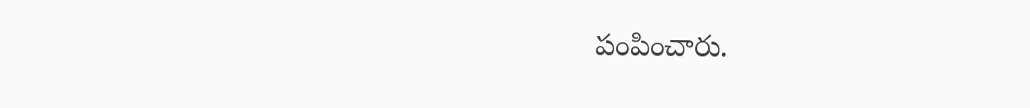పంపించారు.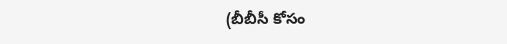(బీబీసీ కోసం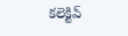కలెక్టివ్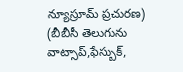న్యూస్రూమ్ ప్రచురణ)
(బీబీసీ తెలుగును వాట్సాప్,ఫేస్బుక్,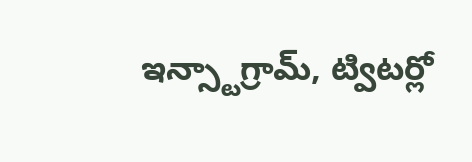ఇన్స్టాగ్రామ్, ట్విటర్లో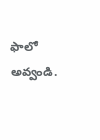ఫాలో అవ్వండి.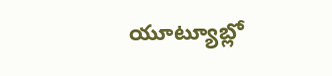యూట్యూబ్లో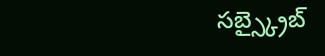సబ్స్క్రైబ్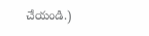చేయండి.)